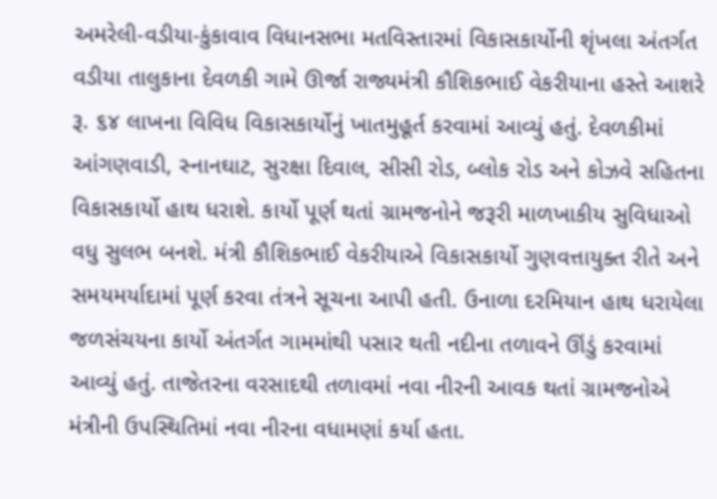અમરેલી-વડીયા-કુંકાવાવ વિધાનસભા મતવિસ્તારમાં વિકાસકાર્યોની શૃંખલા અંતર્ગત વડીયા તાલુકાના દેવળકી ગામે ઊર્જા રાજ્યમંત્રી કૌશિકભાઈ વેકરીયાના હસ્તે આશરે રૂ. ૬૪ લાખના વિવિધ વિકાસકાર્યોનું ખાતમુહૂર્ત કરવામાં આવ્યું હતું. દેવળકીમાં આંગણવાડી, સ્નાનઘાટ, સુરક્ષા દિવાલ, સીસી રોડ, બ્લોક રોડ અને કોઝવે સહિતના વિકાસકાર્યો હાથ ધરાશે. કાર્યો પૂર્ણ થતાં ગ્રામજનોને જરૂરી માળખાકીય સુવિધાઓ વધુ સુલભ બનશે. મંત્રી કૌશિકભાઈ વેકરીયાએ વિકાસકાર્યો ગુણવત્તાયુક્ત રીતે અને સમયમર્યાદામાં પૂર્ણ કરવા તંત્રને સૂચના આપી હતી. ઉનાળા દરમિયાન હાથ ધરાયેલા જળસંચયના કાર્યો અંતર્ગત ગામમાંથી પસાર થતી નદીના તળાવને ઊંડું કરવામાં આવ્યું હતું. તાજેતરના વરસાદથી તળાવમાં નવા નીરની આવક થતાં ગ્રામજનોએ મંત્રીની ઉપસ્થિતિમાં નવા નીરના વધામણાં કર્યા હતા.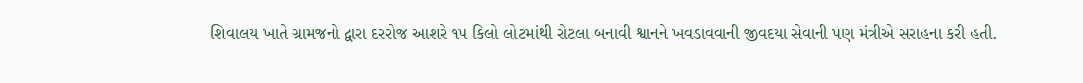શિવાલય ખાતે ગ્રામજનો દ્વારા દરરોજ આશરે ૧૫ કિલો લોટમાંથી રોટલા બનાવી શ્વાનને ખવડાવવાની જીવદયા સેવાની પણ મંત્રીએ સરાહના કરી હતી.